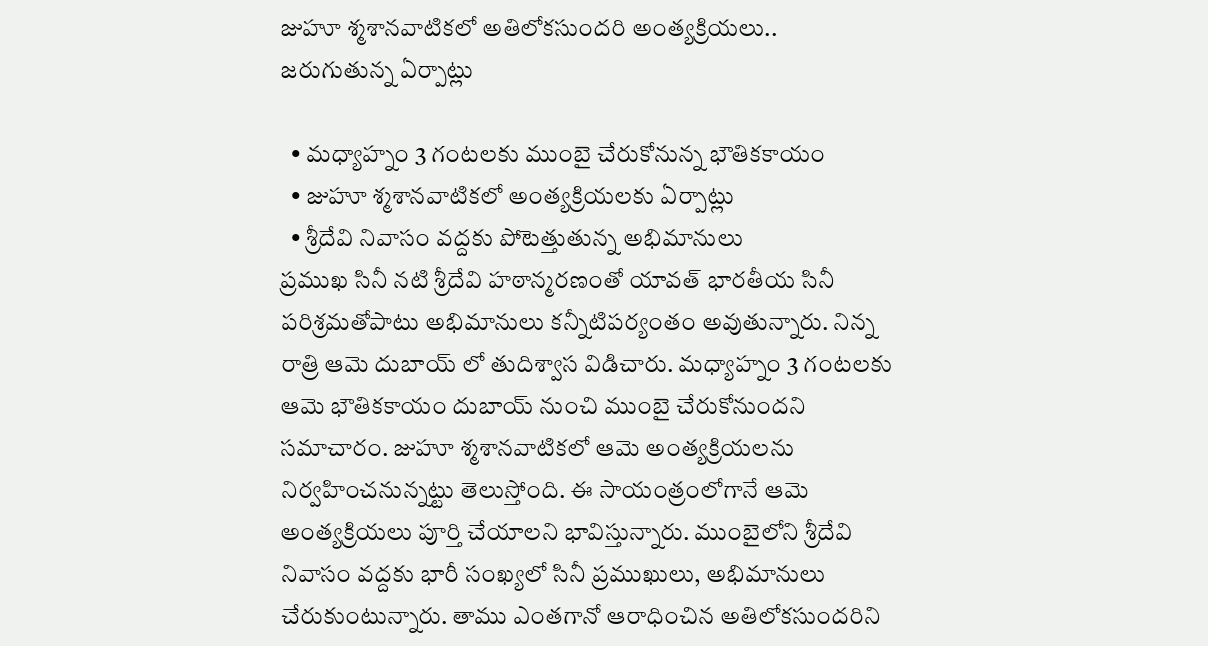జుహూ శ్మశానవాటికలో అతిలోకసుందరి అంత్యక్రియలు.. జరుగుతున్న ఏర్పాట్లు

  • మధ్యాహ్నం 3 గంటలకు ముంబై చేరుకోనున్న భౌతికకాయం
  • జుహూ శ్మశానవాటికలో అంత్యక్రియలకు ఏర్పాట్లు
  • శ్రీదేవి నివాసం వద్దకు పోటెత్తుతున్న అభిమానులు
ప్రముఖ సినీ నటి శ్రీదేవి హఠాన్మరణంతో యావత్ భారతీయ సినీ పరిశ్రమతోపాటు అభిమానులు కన్నీటిపర్యంతం అవుతున్నారు. నిన్న రాత్రి ఆమె దుబాయ్ లో తుదిశ్వాస విడిచారు. మధ్యాహ్నం 3 గంటలకు ఆమె భౌతికకాయం దుబాయ్ నుంచి ముంబై చేరుకోనుందని సమాచారం. జుహూ శ్మశానవాటికలో ఆమె అంత్యక్రియలను నిర్వహించనున్నట్టు తెలుస్తోంది. ఈ సాయంత్రంలోగానే ఆమె అంత్యక్రియలు పూర్తి చేయాలని భావిస్తున్నారు. ముంబైలోని శ్రీదేవి నివాసం వద్దకు భారీ సంఖ్యలో సినీ ప్రముఖులు, అభిమానులు చేరుకుంటున్నారు. తాము ఎంతగానో ఆరాధించిన అతిలోకసుందరిని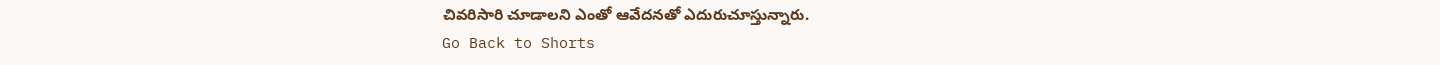చివరిసారి చూడాలని ఎంతో ఆవేదనతో ఎదురుచూస్తున్నారు.
Go Back to Shorts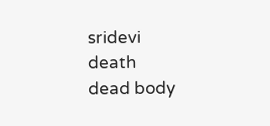sridevi
death
dead body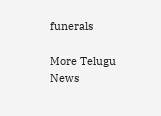funerals

More Telugu News